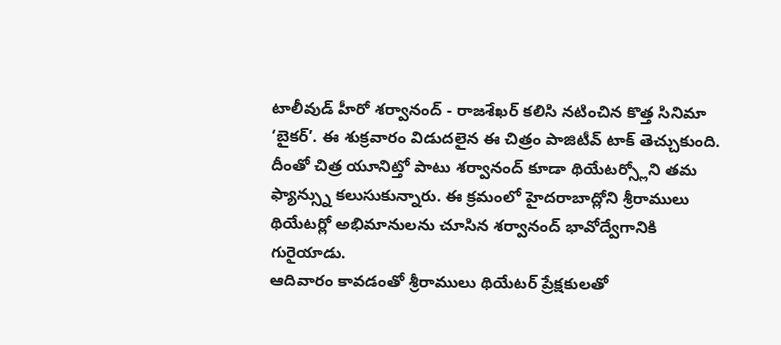టాలీవుడ్ హీరో శర్వానంద్ - రాజశేఖర్ కలిసి నటించిన కొత్త సినిమా ‘బైకర్’. ఈ శుక్రవారం విడుదలైన ఈ చిత్రం పాజిటీవ్ టాక్ తెచ్చుకుంది. దీంతో చిత్ర యూనిట్తో పాటు శర్వానంద్ కూడా థియేటర్స్లోని తమ ఫ్యాన్స్ను కలుసుకున్నారు. ఈ క్రమంలో హైదరాబాద్లోని శ్రీరాములు థియేటర్లో అభిమానులను చూసిన శర్వానంద్ భావోద్వేగానికి గురైయాడు.
ఆదివారం కావడంతో శ్రీరాములు థియేటర్ ప్రేక్షకులతో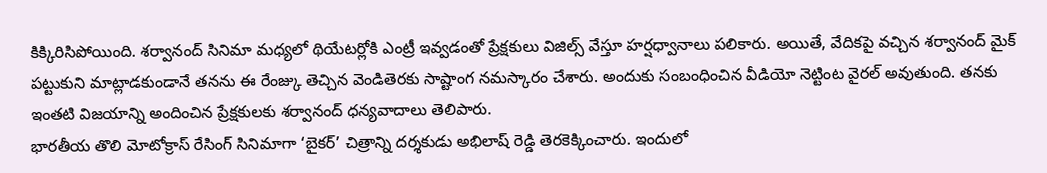కిక్కిరిసిపోయింది. శర్వానంద్ సినిమా మధ్యలో థియేటర్లోకి ఎంట్రీ ఇవ్వడంతో ప్రేక్షకులు విజిల్స్ వేస్తూ హర్షధ్వానాలు పలికారు. అయితే, వేదికపై వచ్చిన శర్వానంద్ మైక్ పట్టుకుని మాట్లాడకుండానే తనను ఈ రేంజ్కు తెచ్చిన వెండితెరకు సాష్టాంగ నమస్కారం చేశారు. అందుకు సంబంధించిన వీడియో నెట్టింట వైరల్ అవుతుంది. తనకు ఇంతటి విజయాన్ని అందించిన ప్రేక్షకులకు శర్వానంద్ ధన్యవాదాలు తెలిపారు.
భారతీయ తొలి మోటోక్రాస్ రేసింగ్ సినిమాగా ‘బైకర్’ చిత్రాన్ని దర్శకుడు అభిలాష్ రెడ్డి తెరకెక్కించారు. ఇందులో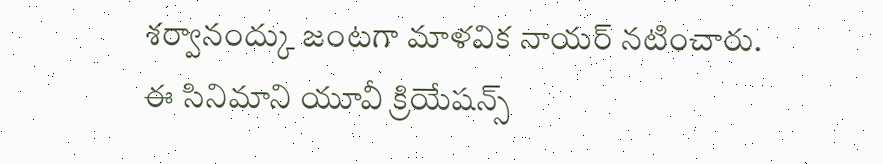శర్వానంద్కు జంటగా మాళవిక నాయర్ నటించారు. ఈ సినిమాని యూవీ క్రియేషన్స్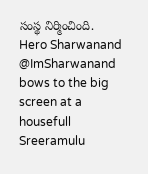సంస్థ నిర్మించింది.
Hero Sharwanand @ImSharwanand bows to the big screen at a housefull Sreeramulu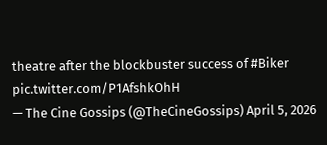theatre after the blockbuster success of #Biker pic.twitter.com/P1AfshkOhH
— The Cine Gossips (@TheCineGossips) April 5, 2026